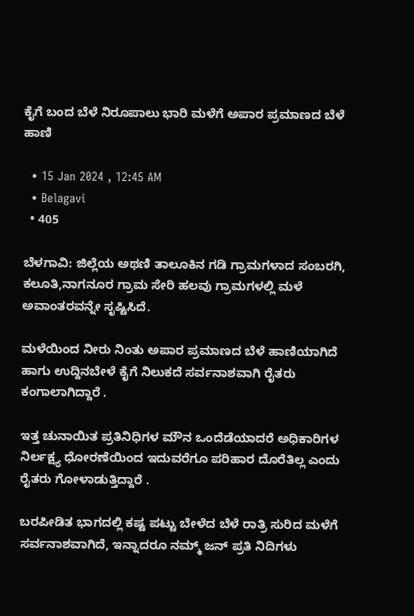ಕೈಗೆ ಬಂದ ಬೆಳೆ ನಿರೂಪಾಲು ಭಾರಿ ಮಳೆಗೆ ಅಪಾರ ಪ್ರಮಾಣದ ಬೆಳೆ ಹಾಣಿ

  • 15 Jan 2024 , 12:45 AM
  • Belagavi
  • 405

ಬೆಳಗಾವಿ: ಜಿಲ್ಲೆಯ ಅಥಣಿ ತಾಲೂಕಿನ ಗಡಿ ಗ್ರಾಮಗಳಾದ ಸಂಬರಗಿ, ಕಲೂತಿ,ನಾಗನೂರ ಗ್ರಾಮ ಸೇರಿ ಹಲವು ಗ್ರಾಮಗಳಲ್ಲಿ ಮಳೆ ಅವಾಂತರವನ್ನೇ ಸೃಷ್ಟಿಸಿದೆ.

ಮಳೆಯಿಂದ ನೀರು ನಿಂತು ಅಪಾರ ಪ್ರಮಾಣದ ಬೆಳೆ ಹಾಣಿಯಾಗಿದೆ ಹಾಗು ಉದ್ದಿನಬೇಳೆ ಕೈಗೆ ನಿಲುಕದೆ ಸರ್ವನಾಶವಾಗಿ ರೈತರು ಕಂಗಾಲಾಗಿದ್ದಾರೆ .

ಇತ್ತ ಚುನಾಯಿತ ಪ್ರತಿನಿಧಿಗಳ ಮೌನ ಒಂದೆಡೆಯಾದರೆ ಅಧಿಕಾರಿಗಳ ನಿರ್ಲಕ್ಷ್ಯ ಧೋರಣೆಯಿಂದ ಇದುವರೆಗೂ ಪರಿಹಾರ ದೊರೆತಿಲ್ಲ ಎಂದು ರೈತರು ಗೋಳಾಡುತ್ತಿದ್ದಾರೆ .

ಬರಪೀಡಿತ ಭಾಗದಲ್ಲಿ ಕಷ್ಟ ಪಟ್ಟು ಬೇಳೆದ ಬೆಳೆ ರಾತ್ರಿ ಸುರಿದ ಮಳೆಗೆ ಸರ್ವನಾಶವಾಗಿದೆ, ಇನ್ನಾದರೂ ನಮ್ಮ್ ಜನ್ ಪ್ರತಿ ನಿದಿಗಳು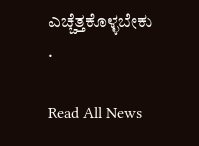ಎಚ್ಚೆತ್ತಕೊಳ್ಳಬೇಕು .

Read All News